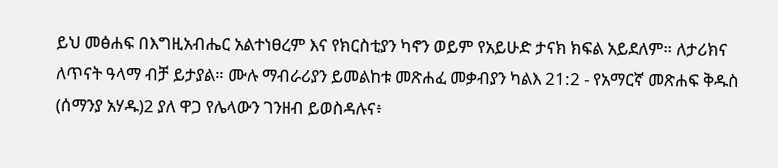ይህ መፅሐፍ በእግዚአብሔር አልተነፀረም እና የክርስቲያን ካኖን ወይም የአይሁድ ታናክ ክፍል አይደለም። ለታሪክና ለጥናት ዓላማ ብቻ ይታያል። ሙሉ ማብራሪያን ይመልከቱ መጽሐፈ መቃብያን ካልእ 21:2 - የአማርኛ መጽሐፍ ቅዱስ (ሰማንያ አሃዱ)2 ያለ ዋጋ የሌላውን ገንዘብ ይወስዳሉና፥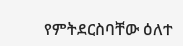የምትደርስባቸው ዕለተ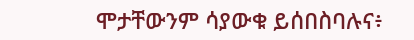ሞታቸውንም ሳያውቁ ይሰበስባሉና፥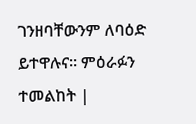ገንዘባቸውንም ለባዕድ ይተዋሉና። ምዕራፉን ተመልከት |